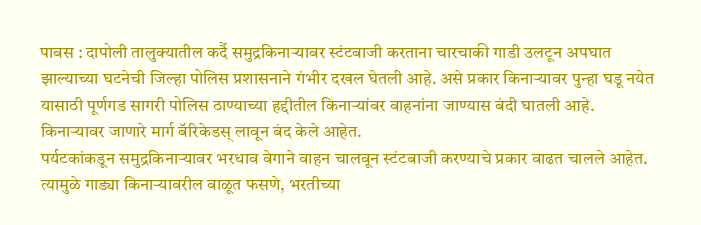पावस : दापोली तालुक्यातील कर्दै समुद्रकिनाऱ्यावर स्टंटबाजी करताना चारचाकी गाडी उलटून अपघात झाल्याच्या घटनेची जिल्हा पोलिस प्रशासनाने गंभीर दखल घेतली आहे. असे प्रकार किनाऱ्यावर पुन्हा घडू नयेत यासाठी पूर्णगड सागरी पोलिस ठाण्याच्या हद्दीतील किनाऱ्यांवर वाहनांना जाण्यास बंदी घातली आहे. किनाऱ्यावर जाणारे मार्ग बॅरिकेडस् लावून बंद केले आहेत.
पर्यटकांकडून समुद्रकिनाऱ्यावर भरधाव वेगाने वाहन चालवून स्टंटबाजी करण्याचे प्रकार वाढत चालले आहेत. त्यामुळे गाड्या किनाऱ्यावरील वाळूत फसणे, भरतीच्या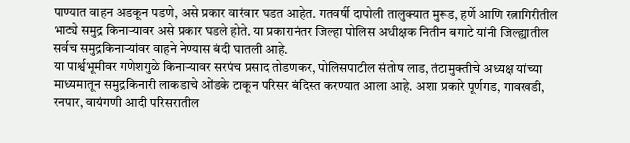पाण्यात वाहन अडकून पडणे, असे प्रकार वारंवार घडत आहेत. गतवर्षी दापोली तालुक्यात मुरूड, हर्णे आणि रत्नागिरीतील भाट्ये समुद्र किनाऱ्यावर असे प्रकार घडले होते. या प्रकारानंतर जिल्हा पोलिस अधीक्षक नितीन बगाटे यांनी जिल्ह्यातील सर्वच समुद्रकिनाऱ्यांवर वाहने नेण्यास बंदी घातली आहे.
या पार्श्वभूमीवर गणेशगुळे किनाऱ्यावर सरपंच प्रसाद तोडणकर, पोलिसपाटील संतोष लाड, तंटामुक्तीचे अध्यक्ष यांच्या माध्यमातून समुद्रकिनारी लाकडाचे ओंडके टाकून परिसर बंदिस्त करण्यात आला आहे. अशा प्रकारे पूर्णगड, गावखडी, रनपार, वायंगणी आदी परिसरातील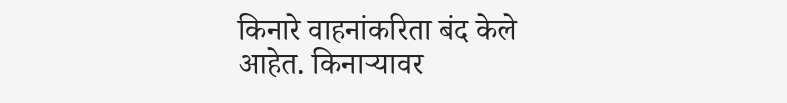किनारे वाहनांकरिता बंद केले आहेत. किनाऱ्यावर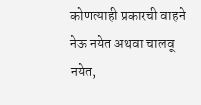कोणत्याही प्रकारची वाहने नेऊ नयेत अथवा चालवू नयेत,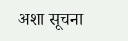अशा सूचना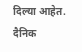दिल्या आहेत.
दैनिक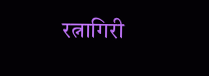रत्नागिरी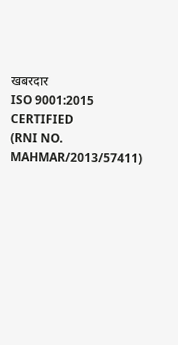खबरदार
ISO 9001:2015 CERTIFIED
(RNI NO. MAHMAR/2013/57411)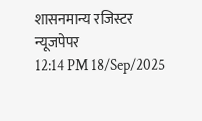शासनमान्य रजिस्टर न्यूजपेपर
12:14 PM 18/Sep/2025